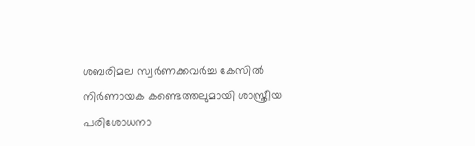ശബരിമല സ്വർണക്കവർച്ച കേസിൽ നിർണായക കണ്ടെത്തലുമായി ശാസ്ത്രീയ പരിശോധനാ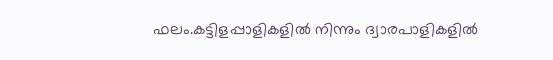ഫലം.കട്ടിളപ്പാളികളിൽ നിന്നും ദ്വാരപാളികളിൽ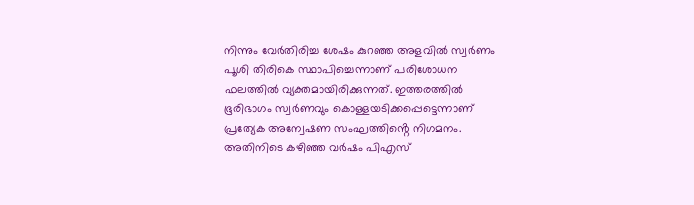നിന്നും വേർതിരിച്ച ശേഷം കുറഞ്ഞ അളവിൽ സ്വർണം പൂശി തിരികെ സ്ഥാപിച്ചെന്നാണ് പരിശോധന ഫലത്തിൽ വ്യക്തമായിരിക്കുന്നത്. ഇത്തരത്തിൽ ഭൂരിഭാഗം സ്വർണവും കൊള്ളയടിക്കപ്പെട്ടെന്നാണ് പ്രത്യേക അന്വേഷണ സംഘത്തിൻ്റെ നിഗമനം. അതിനിടെ കഴിഞ്ഞ വർഷം പിഎസ്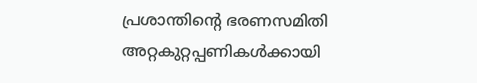പ്രശാന്തിന്റെ ഭരണസമിതി അറ്റകുറ്റപ്പണികൾക്കായി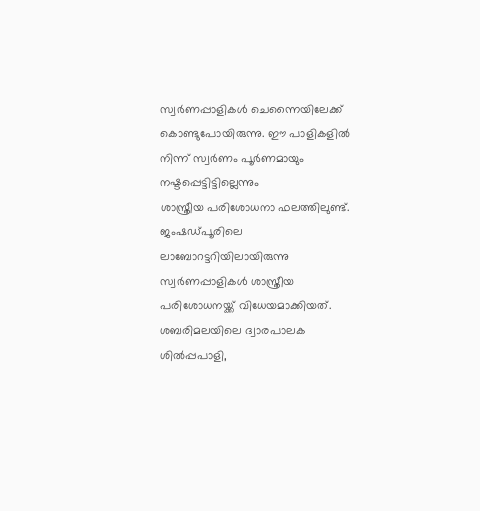സ്വർണപ്പാളികൾ ചെന്നൈയിലേക്ക് കൊണ്ടുപോയിരുന്നു. ഈ പാളികളിൽ നിന്ന് സ്വർണം പൂർണമായും നഷ്ടപ്പെട്ടിട്ടില്ലെന്നും
ശാസ്ത്രീയ പരിശോധനാ ഫലത്തിലുണ്ട്. ജംഷഡ്പൂരിലെ ലാബോറട്ടറിയിലായിരുന്നു സ്വർണപ്പാളികൾ ശാസ്ത്രീയ പരിശോധനയ്ക്ക് വിധേയമാക്കിയത്. ശബരിമലയിലെ ദ്വാരപാലക ശിൽപ്പപാളി,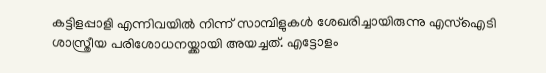കട്ടിളപ്പാളി എന്നിവയിൽ നിന്ന് സാമ്പിളുകൾ ശേഖരിച്ചായിരുന്നു എസ്ഐടി ശാസ്ത്രീയ പരിശോധനയ്ക്കായി അയച്ചത്. എട്ടോളം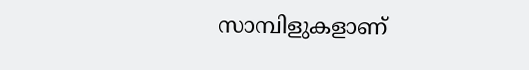സാമ്പിളുകളാണ്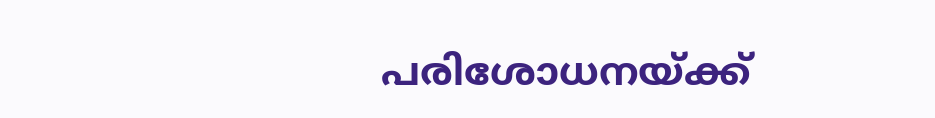പരിശോധനയ്ക്ക്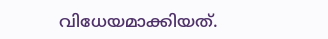വിധേയമാക്കിയത്.